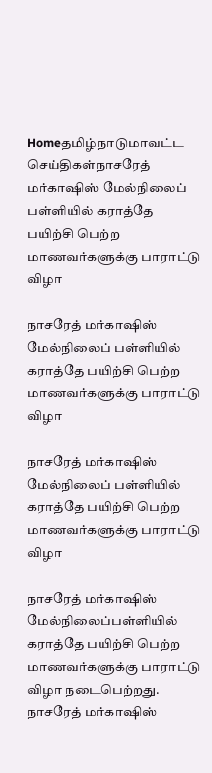Homeதமிழ்நாடுமாவட்ட செய்திகள்நாசரேத் மர்காஷிஸ் மேல்நிலைப் பள்ளியில் கராத்தே பயிற்சி பெற்ற மாணவர்களுக்கு பாராட்டு விழா

நாசரேத் மர்காஷிஸ் மேல்நிலைப் பள்ளியில் கராத்தே பயிற்சி பெற்ற மாணவர்களுக்கு பாராட்டு விழா

நாசரேத் மர்காஷிஸ் மேல்நிலைப் பள்ளியில் கராத்தே பயிற்சி பெற்ற மாணவர்களுக்கு பாராட்டு விழா

நாசரேத் மர்காஷிஸ் மேல்நிலைப்பள்ளியில் கராத்தே பயிற்சி பெற்ற மாணவர்களுக்கு பாராட்டு விழா நடைபெற்றது. நாசரேத் மர்காஷிஸ்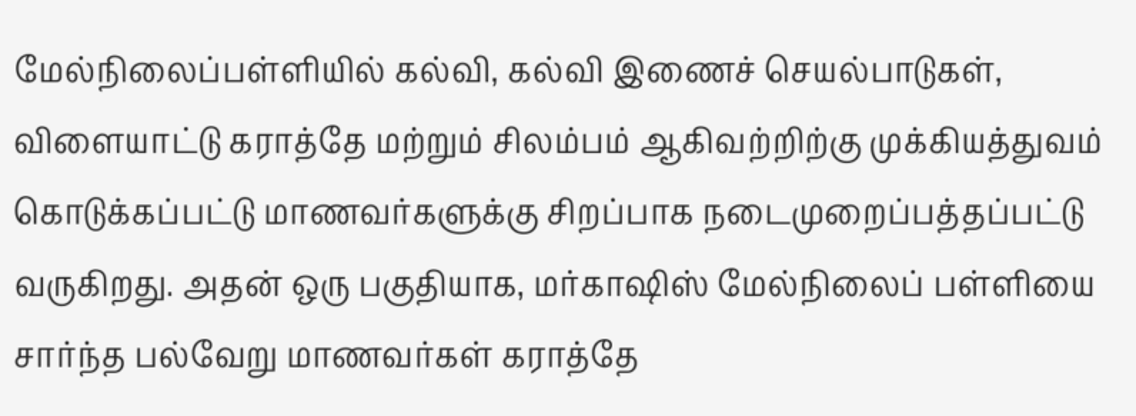மேல்நிலைப்பள்ளியில் கல்வி, கல்வி இணைச் செயல்பாடுகள், விளையாட்டு கராத்தே மற்றும் சிலம்பம் ஆகிவற்றிற்கு முக்கியத்துவம் கொடுக்கப்பட்டு மாணவர்களுக்கு சிறப்பாக நடைமுறைப்பத்தப்பட்டு வருகிறது. அதன் ஒரு பகுதியாக, மர்காஷிஸ் மேல்நிலைப் பள்ளியை சார்ந்த பல்வேறு மாணவர்கள் கராத்தே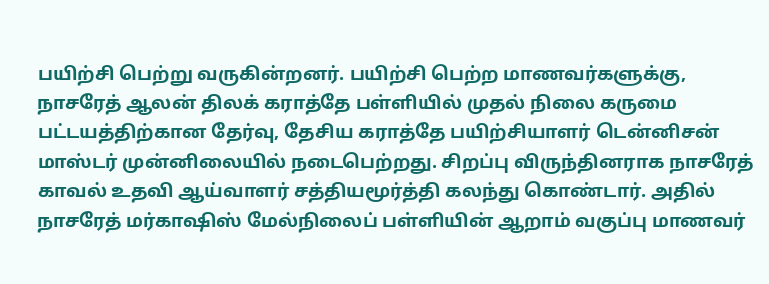பயிற்சி பெற்று வருகின்றனர். பயிற்சி பெற்ற மாணவர்களுக்கு, நாசரேத் ஆலன் திலக் கராத்தே பள்ளியில் முதல் நிலை கருமை பட்டயத்திற்கான தேர்வு, தேசிய கராத்தே பயிற்சியாளர் டென்னிசன் மாஸ்டர் முன்னிலையில் நடைபெற்றது. சிறப்பு விருந்தினராக நாசரேத் காவல் உதவி ஆய்வாளர் சத்தியமூர்த்தி கலந்து கொண்டார். அதில் நாசரேத் மர்காஷிஸ் மேல்நிலைப் பள்ளியின் ஆறாம் வகுப்பு மாணவர்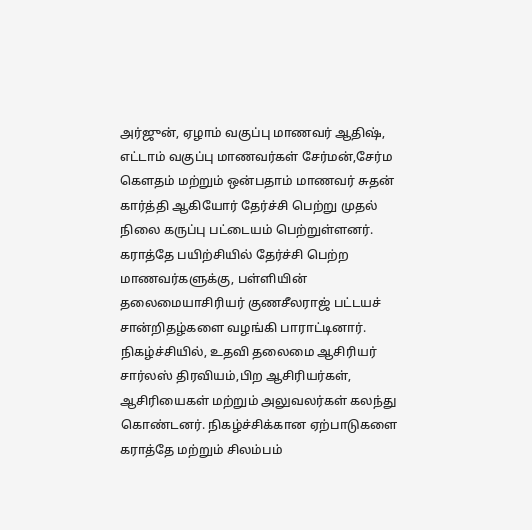அர்ஜுன், ஏழாம் வகுப்பு மாணவர் ஆதிஷ், எட்டாம் வகுப்பு மாணவர்கள் சேர்மன்,சேர்ம கெளதம் மற்றும் ஒன்பதாம் மாணவர் சுதன் கார்த்தி ஆகியோர் தேர்ச்சி பெற்று முதல் நிலை கருப்பு பட்டையம் பெற்றுள்ளனர். கராத்தே பயிற்சியில் தேர்ச்சி பெற்ற மாணவர்களுக்கு, பள்ளியின் தலைமையாசிரியர் குணசீலராஜ் பட்டயச் சான்றிதழ்களை வழங்கி பாராட்டினார். நிகழ்ச்சியில், உதவி தலைமை ஆசிரியர் சார்லஸ் திரவியம்,பிற ஆசிரியர்கள், ஆசிரியைகள் மற்றும் அலுவலர்கள் கலந்து கொண்டனர். நிகழ்ச்சிக்கான ஏற்பாடுகளை கராத்தே மற்றும் சிலம்பம்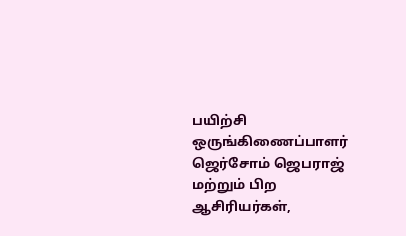பயிற்சி ஒருங்கிணைப்பாளர் ஜெர்சோம் ஜெபராஜ் மற்றும் பிற ஆசிரியர்கள்,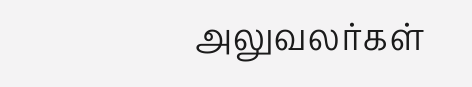அலுவலர்கள்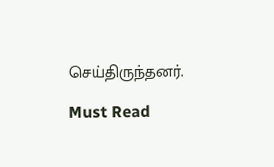செய்திருந்தனர்.

Must Read